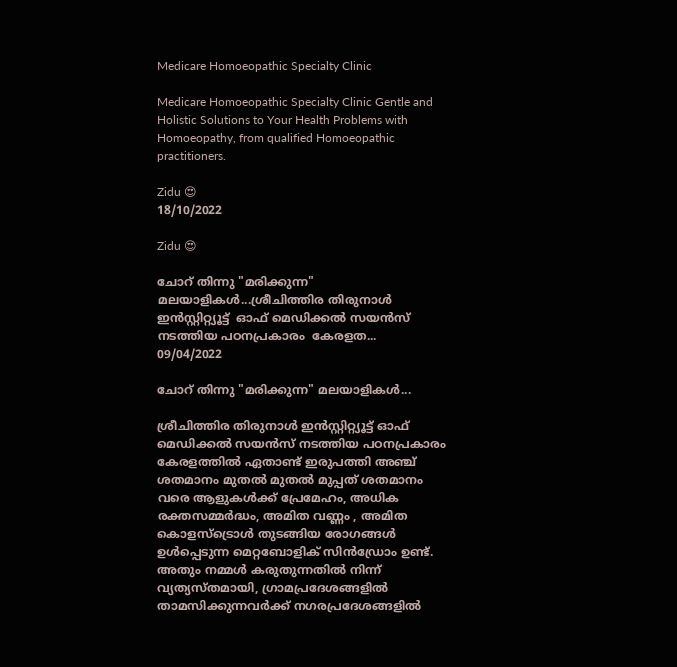Medicare Homoeopathic Specialty Clinic

Medicare Homoeopathic Specialty Clinic Gentle and Holistic Solutions to Your Health Problems with Homoeopathy, from qualified Homoeopathic practitioners.

Zidu 😍
18/10/2022

Zidu 😍

ചോറ് തിന്നു "മരിക്കുന്ന" മലയാളികൾ...ശ്രീചിത്തിര തിരുനാൾ ഇൻസ്റ്റിറ്റ്യൂട്ട്  ഓഫ് മെഡിക്കൽ സയൻസ് നടത്തിയ പഠനപ്രകാരം  കേരളത...
09/04/2022

ചോറ് തിന്നു "മരിക്കുന്ന" മലയാളികൾ...

ശ്രീചിത്തിര തിരുനാൾ ഇൻസ്റ്റിറ്റ്യൂട്ട് ഓഫ് മെഡിക്കൽ സയൻസ് നടത്തിയ പഠനപ്രകാരം കേരളത്തിൽ ഏതാണ്ട് ഇരുപത്തി അഞ്ച് ശതമാനം മുതൽ മുതൽ മുപ്പത് ശതമാനം വരെ ആളുകൾക്ക് പ്രേമേഹം, അധിക രക്തസമ്മർദ്ധം, അമിത വണ്ണം , അമിത കൊളസ്ട്രൊൾ തുടങ്ങിയ രോഗങ്ങൾ ഉൾപ്പെടുന്ന മെറ്റബോളിക് സിൻഡ്രോം ഉണ്ട്. അതും നമ്മൾ കരുതുന്നതിൽ നിന്ന് വ്യത്യസ്തമായി, ഗ്രാമപ്രദേശങ്ങളിൽ താമസിക്കുന്നവർക്ക് നഗരപ്രദേശങ്ങളിൽ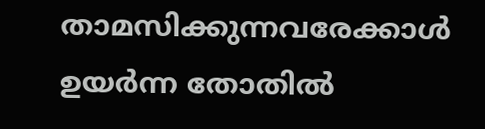താമസിക്കുന്നവരേക്കാൾ ഉയർന്ന തോതിൽ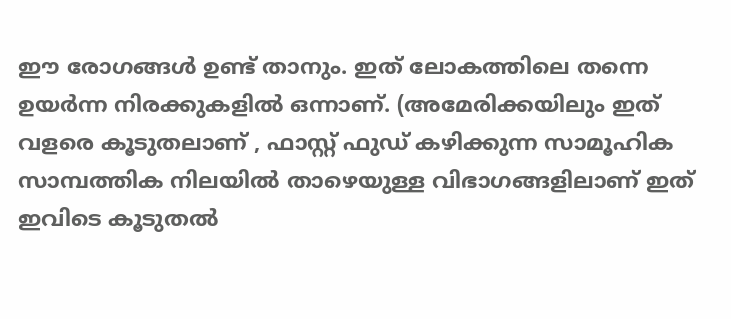ഈ രോഗങ്ങൾ ഉണ്ട് താനും. ഇത് ലോകത്തിലെ തന്നെ ഉയർന്ന നിരക്കുകളിൽ ഒന്നാണ്. (അമേരിക്കയിലും ഇത് വളരെ കൂടുതലാണ് , ഫാസ്റ്റ് ഫുഡ് കഴിക്കുന്ന സാമൂഹിക സാമ്പത്തിക നിലയിൽ താഴെയുള്ള വിഭാഗങ്ങളിലാണ് ഇത് ഇവിടെ കൂടുതൽ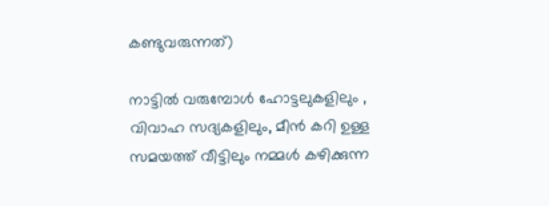കണ്ടുവരുന്നത്)

നാട്ടിൽ വരുമ്പോൾ ഹോട്ടലുകളിലും , വിവാഹ സദ്യകളിലും, മീൻ കറി ഉള്ള സമയത്ത് വീട്ടിലും നമ്മൾ കഴിക്കുന്ന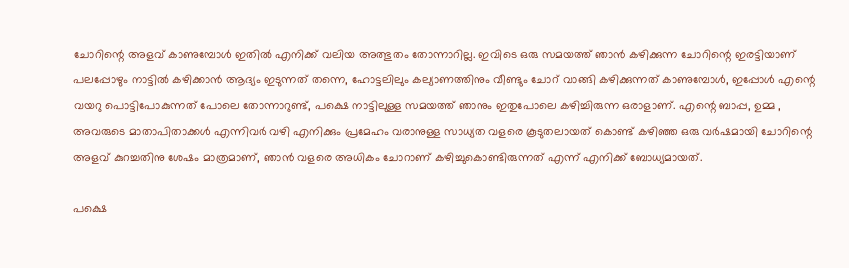ചോറിന്റെ അളവ് കാണുമ്പോൾ ഇതിൽ എനിക്ക് വലിയ അത്ഭുതം തോന്നാറില്ല. ഇവിടെ ഒരു സമയത്ത് ഞാൻ കഴിക്കുന്ന ചോറിന്റെ ഇരട്ടിയാണ് പലപ്പോഴും നാട്ടിൽ കഴിക്കാൻ ആദ്യം ഇടുന്നത് തന്നെ, ഹോട്ടലിലും കല്യാണത്തിനും വീണ്ടും ചോറ് വാങ്ങി കഴിക്കുന്നത് കാണുമ്പോൾ, ഇപ്പോൾ എന്റെ വയറു പൊട്ടിപോകുന്നത് പോലെ തോന്നാറുണ്ട്, പക്ഷെ നാട്ടിലുള്ള സമയത്ത് ഞാനും ഇതുപോലെ കഴിച്ചിരുന്ന ഒരാളാണ്. എന്റെ ബാപ്പ, ഉമ്മ , അവരുടെ മാതാപിതാക്കൾ എന്നിവർ വഴി എനിക്കും പ്രമേഹം വരാനുള്ള സാധ്യത വളരെ കൂടുതലായത് കൊണ്ട് കഴിഞ്ഞ ഒരു വർഷമായി ചോറിന്റെ അളവ് കുറച്ചതിനു ശേഷം മാത്രമാണ്, ഞാൻ വളരെ അധികം ചോറാണ് കഴിച്ചുകൊണ്ടിരുന്നത് എന്ന് എനിക്ക് ബോധ്യമായത്.

പക്ഷെ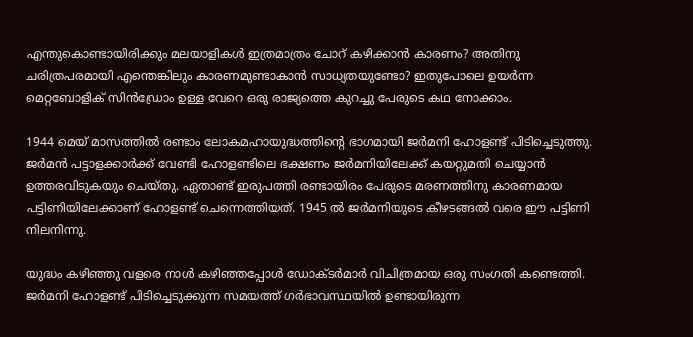എന്തുകൊണ്ടായിരിക്കും മലയാളികൾ ഇത്രമാത്രം ചോറ് കഴിക്കാൻ കാരണം? അതിനു ചരിത്രപരമായി എന്തെങ്കിലും കാരണമുണ്ടാകാൻ സാധ്യതയുണ്ടോ? ഇതുപോലെ ഉയർന്ന മെറ്റബോളിക് സിൻഡ്രോം ഉള്ള വേറെ ഒരു രാജ്യത്തെ കുറച്ചു പേരുടെ കഥ നോക്കാം.

1944 മെയ് മാസത്തിൽ രണ്ടാം ലോകമഹായുദ്ധത്തിന്റെ ഭാഗമായി ജർമനി ഹോളണ്ട് പിടിച്ചെടുത്തു. ജർമൻ പട്ടാളക്കാർക്ക് വേണ്ടി ഹോളണ്ടിലെ ഭക്ഷണം ജർമനിയിലേക്ക് കയറ്റുമതി ചെയ്യാൻ ഉത്തരവിടുകയും ചെയ്തു. ഏതാണ്ട് ഇരുപത്തി രണ്ടായിരം പേരുടെ മരണത്തിനു കാരണമായ പട്ടിണിയിലേക്കാണ് ഹോളണ്ട് ചെന്നെത്തിയത്. 1945 ൽ ജർമനിയുടെ കീഴടങ്ങൽ വരെ ഈ പട്ടിണി നിലനിന്നു.

യുദ്ധം കഴിഞ്ഞു വളരെ നാൾ കഴിഞ്ഞപ്പോൾ ഡോക്ടർമാർ വിചിത്രമായ ഒരു സംഗതി കണ്ടെത്തി. ജർമനി ഹോളണ്ട് പിടിച്ചെടുക്കുന്ന സമയത്ത് ഗർഭാവസ്ഥയിൽ ഉണ്ടായിരുന്ന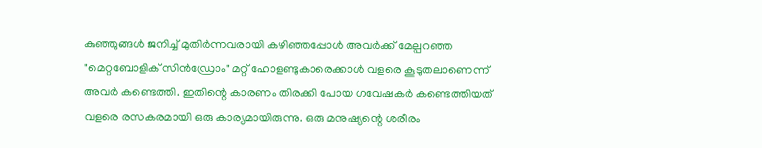കുഞ്ഞുങ്ങൾ ജനിച്ച് മുതിർന്നവരായി കഴിഞ്ഞപ്പോൾ അവർക്ക് മേല്പറഞ്ഞ "മെറ്റബോളിക് സിൻഡ്രോം" മറ്റ് ഹോളണ്ടുകാരെക്കാൾ വളരെ കൂടുതലാണെന്ന് അവർ കണ്ടെത്തി. ഇതിന്റെ കാരണം തിരക്കി പോയ ഗവേഷകർ കണ്ടെത്തിയത് വളരെ രസകരമായി ഒരു കാര്യമായിരുന്നു. ഒരു മനുഷ്യന്റെ ശരീരം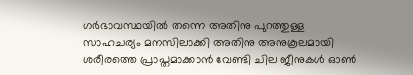ഗർഭാവസ്ഥയിൽ തന്നെ അതിനു പുറത്തുള്ള സാഹചര്യം മനസിലാക്കി അതിനു അനുകൂലമായി ശരീരത്തെ പ്രാപ്തമാക്കാൻ വേണ്ടി ചില ജീനുകൾ ഓൺ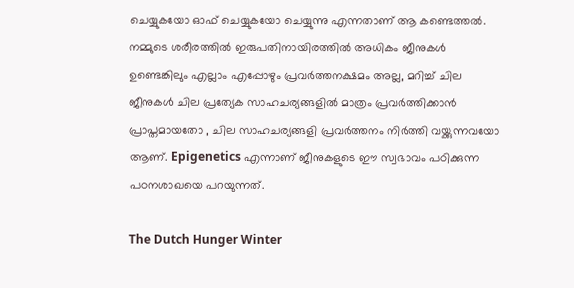ചെയ്യുകയോ ഓഫ് ചെയ്യുകയോ ചെയ്യുന്നു എന്നതാണ് ആ കണ്ടെത്തൽ. നമ്മുടെ ശരീരത്തിൽ ഇരുപതിനായിരത്തിൽ അധികം ജീനുകൾ ഉണ്ടെങ്കിലും എല്ലാം എപ്പോഴും പ്രവർത്തനക്ഷമം അല്ല, മറിച്ച് ചില ജീനുകൾ ചില പ്രത്യേക സാഹചര്യങ്ങളിൽ മാത്രം പ്രവർത്തിക്കാൻ പ്രാപ്തമായതോ , ചില സാഹചര്യങ്ങളി പ്രവർത്തനം നിർത്തി വയ്ക്കുന്നവയോ ആണ്. Epigenetics എന്നാണ് ജീനുകളുടെ ഈ സ്വഭാവം പഠിക്കുന്ന പഠനശാഖയെ പറയുന്നത്.

The Dutch Hunger Winter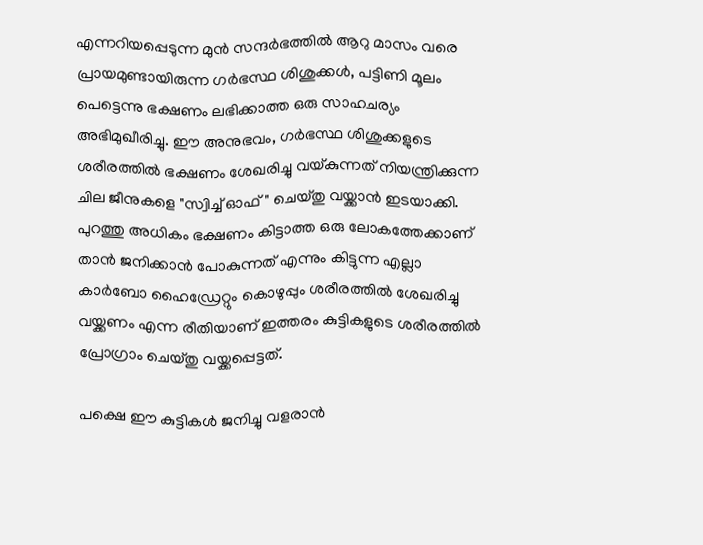എന്നറിയപ്പെടുന്ന മുൻ സന്ദർഭത്തിൽ ആറു മാസം വരെ പ്രായമുണ്ടായിരുന്ന ഗർഭസ്ഥ ശിശുക്കൾ, പട്ടിണി മൂലം പെട്ടെന്നു ഭക്ഷണം ലഭിക്കാത്ത ഒരു സാഹചര്യം അഭിമുഖീരിച്ചു. ഈ അനുഭവം, ഗർഭസ്ഥ ശിശുക്കളുടെ ശരീരത്തിൽ ഭക്ഷണം ശേഖരിച്ചു വയ്കുന്നത് നിയന്ത്രിക്കുന്ന ചില ജീനുകളെ "സ്വിച്ച് ഓഫ്" ചെയ്തു വയ്ക്കാൻ ഇടയാക്കി. പുറത്തു അധികം ഭക്ഷണം കിട്ടാത്ത ഒരു ലോകത്തേക്കാണ് താൻ ജനിക്കാൻ പോകുന്നത് എന്നും കിട്ടുന്ന എല്ലാ കാർബോ ഹൈഡ്രേറ്റും കൊഴുപ്പും ശരീരത്തിൽ ശേഖരിച്ചു വയ്ക്കണം എന്ന രീതിയാണ് ഇത്തരം കുട്ടികളുടെ ശരീരത്തിൽ പ്രോഗ്രാം ചെയ്തു വയ്ക്കപ്പെട്ടത്.

പക്ഷെ ഈ കുട്ടികൾ ജനിച്ചു വളരാൻ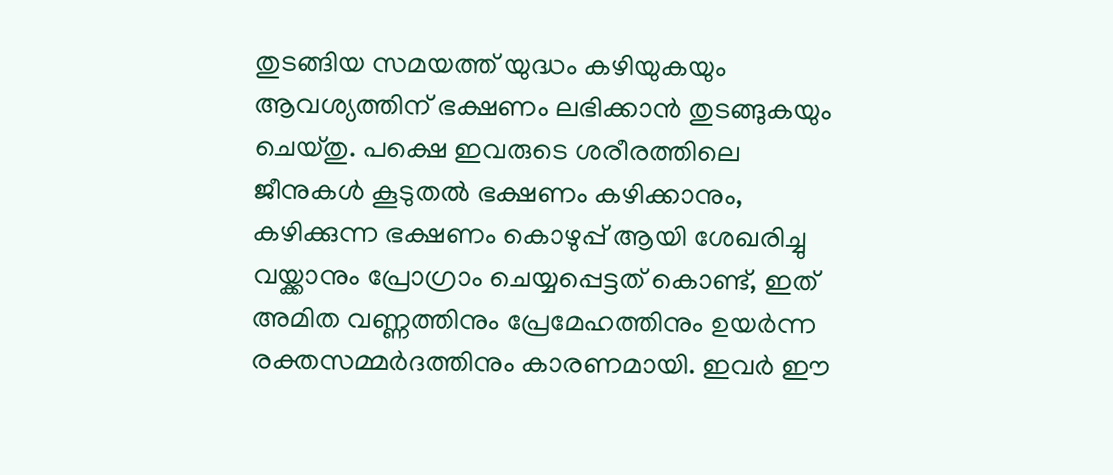തുടങ്ങിയ സമയത്ത് യുദ്ധം കഴിയുകയും ആവശ്യത്തിന് ഭക്ഷണം ലഭിക്കാൻ തുടങ്ങുകയും ചെയ്തു. പക്ഷെ ഇവരുടെ ശരീരത്തിലെ ജീനുകൾ കൂടുതൽ ഭക്ഷണം കഴിക്കാനും, കഴിക്കുന്ന ഭക്ഷണം കൊഴുപ്പ് ആയി ശേഖരിച്ചു വയ്ക്കാനും പ്രോഗ്രാം ചെയ്യപ്പെട്ടത് കൊണ്ട്, ഇത് അമിത വണ്ണത്തിനും പ്രേമേഹത്തിനും ഉയർന്ന രക്തസമ്മർദത്തിനും കാരണമായി. ഇവർ ഈ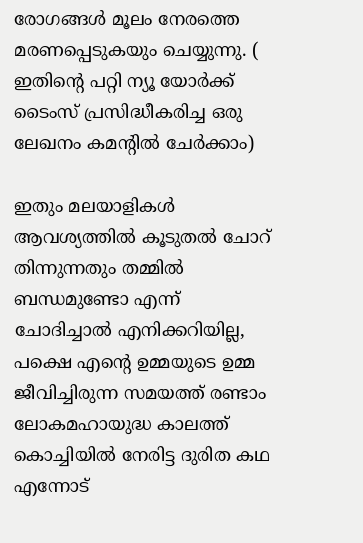രോഗങ്ങൾ മൂലം നേരത്തെ മരണപ്പെടുകയും ചെയ്യുന്നു. ( ഇതിന്റെ പറ്റി ന്യൂ യോർക്ക് ടൈംസ് പ്രസിദ്ധീകരിച്ച ഒരു ലേഖനം കമന്റിൽ ചേർക്കാം)

ഇതും മലയാളികൾ ആവശ്യത്തിൽ കൂടുതൽ ചോറ് തിന്നുന്നതും തമ്മിൽ ബന്ധമുണ്ടോ എന്ന് ചോദിച്ചാൽ എനിക്കറിയില്ല, പക്ഷെ എന്റെ ഉമ്മയുടെ ഉമ്മ ജീവിച്ചിരുന്ന സമയത്ത് രണ്ടാം ലോകമഹായുദ്ധ കാലത്ത് കൊച്ചിയിൽ നേരിട്ട ദുരിത കഥ എന്നോട്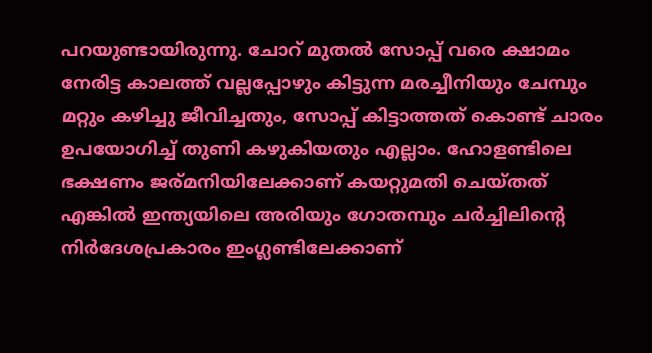പറയുണ്ടായിരുന്നു. ചോറ് മുതൽ സോപ്പ് വരെ ക്ഷാമം നേരിട്ട കാലത്ത് വല്ലപ്പോഴും കിട്ടുന്ന മരച്ചീനിയും ചേമ്പും മറ്റും കഴിച്ചു ജീവിച്ചതും, സോപ്പ് കിട്ടാത്തത് കൊണ്ട് ചാരം ഉപയോഗിച്ച് തുണി കഴുകിയതും എല്ലാം. ഹോളണ്ടിലെ ഭക്ഷണം ജര്മനിയിലേക്കാണ് കയറ്റുമതി ചെയ്തത് എങ്കിൽ ഇന്ത്യയിലെ അരിയും ഗോതമ്പും ചർച്ചിലിന്റെ നിർദേശപ്രകാരം ഇംഗ്ലണ്ടിലേക്കാണ്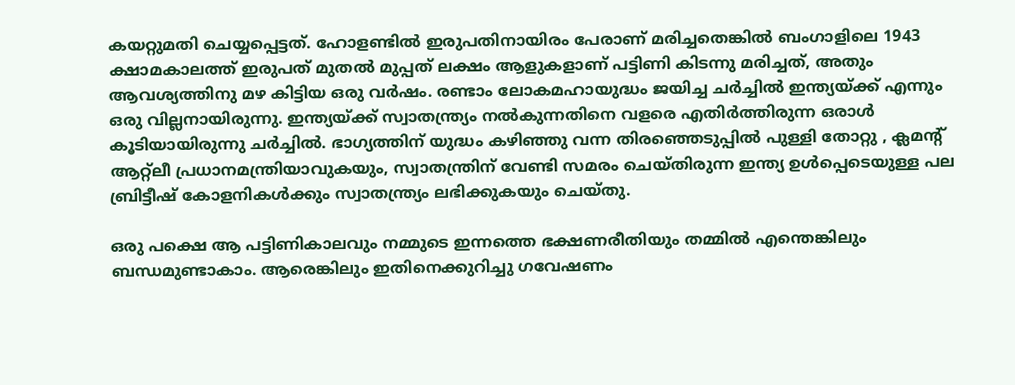കയറ്റുമതി ചെയ്യപ്പെട്ടത്. ഹോളണ്ടിൽ ഇരുപതിനായിരം പേരാണ് മരിച്ചതെങ്കിൽ ബംഗാളിലെ 1943 ക്ഷാമകാലത്ത് ഇരുപത് മുതൽ മുപ്പത് ലക്ഷം ആളുകളാണ് പട്ടിണി കിടന്നു മരിച്ചത്, അതും ആവശ്യത്തിനു മഴ കിട്ടിയ ഒരു വർഷം. രണ്ടാം ലോകമഹായുദ്ധം ജയിച്ച ചർച്ചിൽ ഇന്ത്യയ്ക്ക് എന്നും ഒരു വില്ലനായിരുന്നു. ഇന്ത്യയ്ക്ക് സ്വാതന്ത്ര്യം നൽകുന്നതിനെ വളരെ എതിർത്തിരുന്ന ഒരാൾ കൂടിയായിരുന്നു ചർച്ചിൽ. ഭാഗ്യത്തിന് യുദ്ധം കഴിഞ്ഞു വന്ന തിരഞ്ഞെടുപ്പിൽ പുള്ളി തോറ്റു , ക്ലമന്റ് ആറ്റ്ലീ പ്രധാനമന്ത്രിയാവുകയും, സ്വാതന്ത്രിന് വേണ്ടി സമരം ചെയ്തിരുന്ന ഇന്ത്യ ഉൾപ്പെടെയുള്ള പല ബ്രിട്ടീഷ് കോളനികൾക്കും സ്വാതന്ത്ര്യം ലഭിക്കുകയും ചെയ്തു.

ഒരു പക്ഷെ ആ പട്ടിണികാലവും നമ്മുടെ ഇന്നത്തെ ഭക്ഷണരീതിയും തമ്മിൽ എന്തെങ്കിലും ബന്ധമുണ്ടാകാം. ആരെങ്കിലും ഇതിനെക്കുറിച്ചു ഗവേഷണം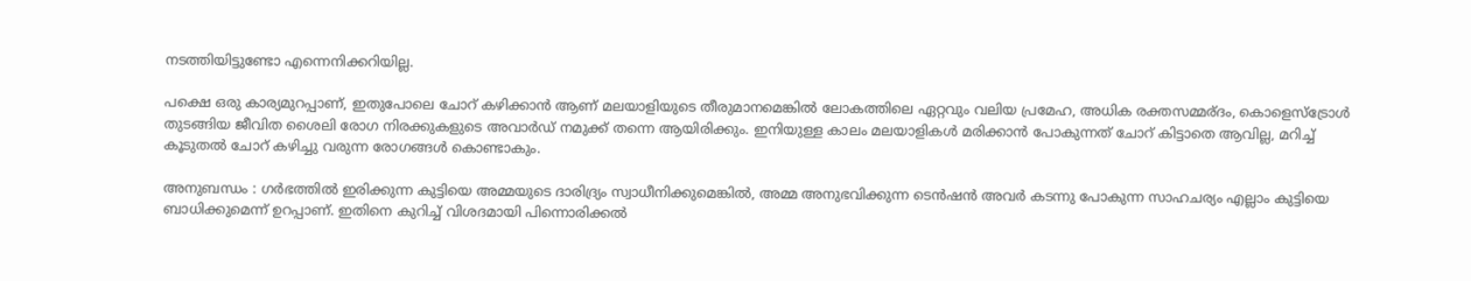നടത്തിയിട്ടുണ്ടോ എന്നെനിക്കറിയില്ല.

പക്ഷെ ഒരു കാര്യമുറപ്പാണ്, ഇതുപോലെ ചോറ് കഴിക്കാൻ ആണ് മലയാളിയുടെ തീരുമാനമെങ്കിൽ ലോകത്തിലെ ഏറ്റവും വലിയ പ്രമേഹ, അധിക രക്തസമ്മര്ദം, കൊളെസ്ട്രോൾ തുടങ്ങിയ ജീവിത ശൈലി രോഗ നിരക്കുകളുടെ അവാർഡ് നമുക്ക് തന്നെ ആയിരിക്കും. ഇനിയുള്ള കാലം മലയാളികൾ മരിക്കാൻ പോകുന്നത് ചോറ് കിട്ടാതെ ആവില്ല, മറിച്ച് കൂടുതൽ ചോറ് കഴിച്ചു വരുന്ന രോഗങ്ങൾ കൊണ്ടാകും.

അനുബന്ധം : ഗർഭത്തിൽ ഇരിക്കുന്ന കുട്ടിയെ അമ്മയുടെ ദാരിദ്ര്യം സ്വാധീനിക്കുമെങ്കിൽ, അമ്മ അനുഭവിക്കുന്ന ടെൻഷൻ അവർ കടന്നു പോകുന്ന സാഹചര്യം എല്ലാം കുട്ടിയെ ബാധിക്കുമെന്ന് ഉറപ്പാണ്. ഇതിനെ കുറിച്ച് വിശദമായി പിന്നൊരിക്കൽ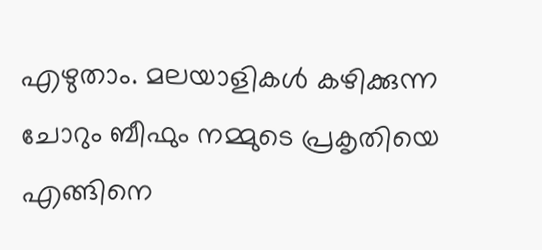എഴുതാം. മലയാളികൾ കഴിക്കുന്ന ചോറും ബീഫും നമ്മുടെ പ്രകൃതിയെ എങ്ങിനെ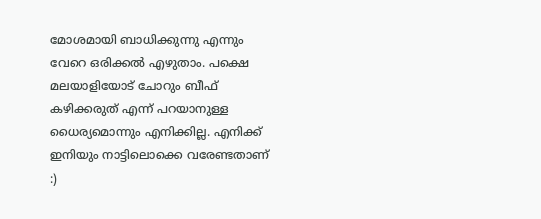മോശമായി ബാധിക്കുന്നു എന്നും വേറെ ഒരിക്കൽ എഴുതാം. പക്ഷെ മലയാളിയോട് ചോറും ബീഫ് കഴിക്കരുത് എന്ന് പറയാനുള്ള ധൈര്യമൊന്നും എനിക്കില്ല. എനിക്ക് ഇനിയും നാട്ടിലൊക്കെ വരേണ്ടതാണ് :)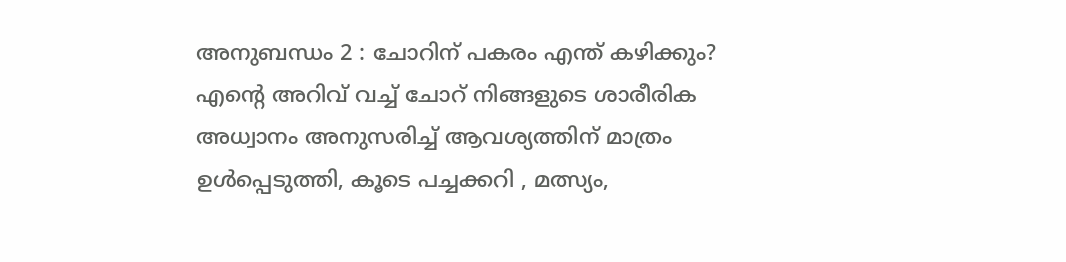അനുബന്ധം 2 : ചോറിന് പകരം എന്ത് കഴിക്കും? എൻ്റെ അറിവ് വച്ച് ചോറ് നിങ്ങളുടെ ശാരീരിക അധ്വാനം അനുസരിച്ച് ആവശ്യത്തിന് മാത്രം ഉൾപ്പെടുത്തി, കൂടെ പച്ചക്കറി , മത്സ്യം,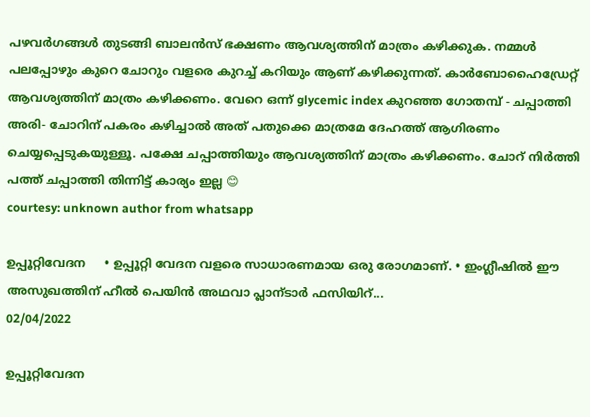പഴവർഗങ്ങൾ തുടങ്ങി ബാലൻസ് ഭക്ഷണം ആവശ്യത്തിന് മാത്രം കഴിക്കുക. നമ്മൾ പലപ്പോഴും കുറെ ചോറും വളരെ കുറച്ച് കറിയും ആണ് കഴിക്കുന്നത്. കാർബോഹൈഡ്രേറ്റ് ആവശ്യത്തിന് മാത്രം കഴിക്കണം. വേറെ ഒന്ന് glycemic index കുറഞ്ഞ ഗോതമ്പ് - ചപ്പാത്തി അരി- ചോറിന് പകരം കഴിച്ചാൽ അത് പതുക്കെ മാത്രമേ ദേഹത്ത് ആഗിരണം ചെയ്യപ്പെടുകയുള്ളൂ. പക്ഷേ ചപ്പാത്തിയും ആവശ്യത്തിന് മാത്രം കഴിക്കണം. ചോറ് നിർത്തി പത്ത് ചപ്പാത്തി തിന്നിട്ട് കാര്യം ഇല്ല 😊
courtesy: unknown author from whatsapp

ഉപ്പൂറ്റിവേദന     • ഉപ്പൂറ്റി വേദന വളരെ സാധാരണമായ ഒരു രോഗമാണ്. • ഇംഗ്ലീഷിൽ ഈ അസുഖത്തിന് ഹീൽ പെയിൻ അഥവാ പ്ലാന്ടാർ ഫസിയിറ്...
02/04/2022

ഉപ്പൂറ്റിവേദന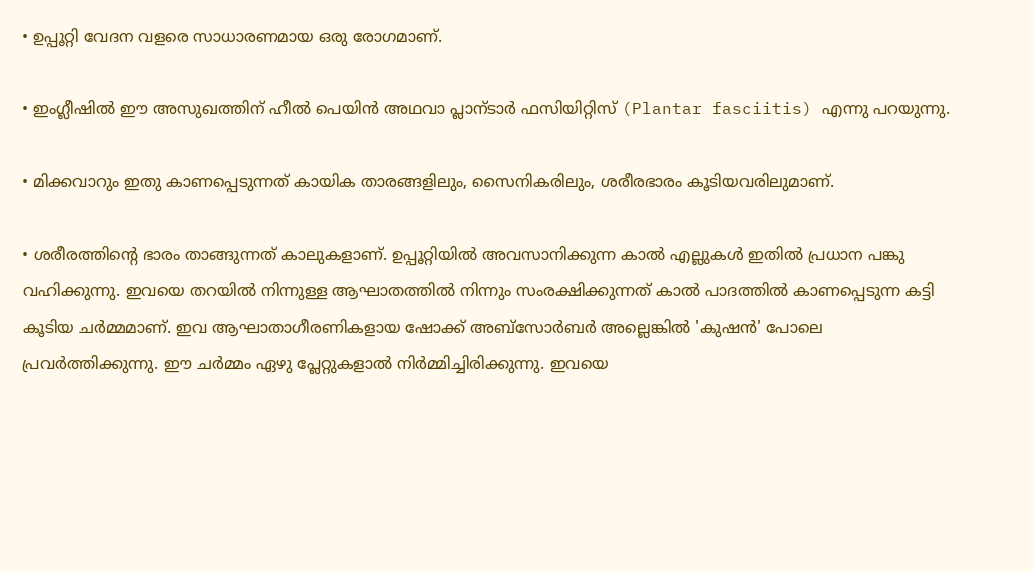• ഉപ്പൂറ്റി വേദന വളരെ സാധാരണമായ ഒരു രോഗമാണ്.

• ഇംഗ്ലീഷിൽ ഈ അസുഖത്തിന് ഹീൽ പെയിൻ അഥവാ പ്ലാന്ടാർ ഫസിയിറ്റിസ് (Plantar fasciitis) എന്നു പറയുന്നു.

• മിക്കവാറും ഇതു കാണപ്പെടുന്നത് കായിക താരങ്ങളിലും, സൈനികരിലും, ശരീരഭാരം കൂടിയവരിലുമാണ്.

• ശരീരത്തിന്റെ ഭാരം താങ്ങുന്നത് കാലുകളാണ്. ഉപ്പൂറ്റിയിൽ അവസാനിക്കുന്ന കാൽ എല്ലുകൾ ഇതിൽ പ്രധാന പങ്കു വഹിക്കുന്നു. ഇവയെ തറയിൽ നിന്നുള്ള ആഘാതത്തിൽ നിന്നും സംരക്ഷിക്കുന്നത് കാൽ പാദത്തിൽ കാണപ്പെടുന്ന കട്ടി കൂടിയ ചർമ്മമാണ്. ഇവ ആഘാതാഗീരണികളായ ഷോക്ക് അബ്സോർബർ അല്ലെങ്കിൽ 'കുഷൻ' പോലെ പ്രവർത്തിക്കുന്നു. ഈ ചർമ്മം ഏഴു പ്ലേറ്റുകളാൽ നിർമ്മിച്ചിരിക്കുന്നു. ഇവയെ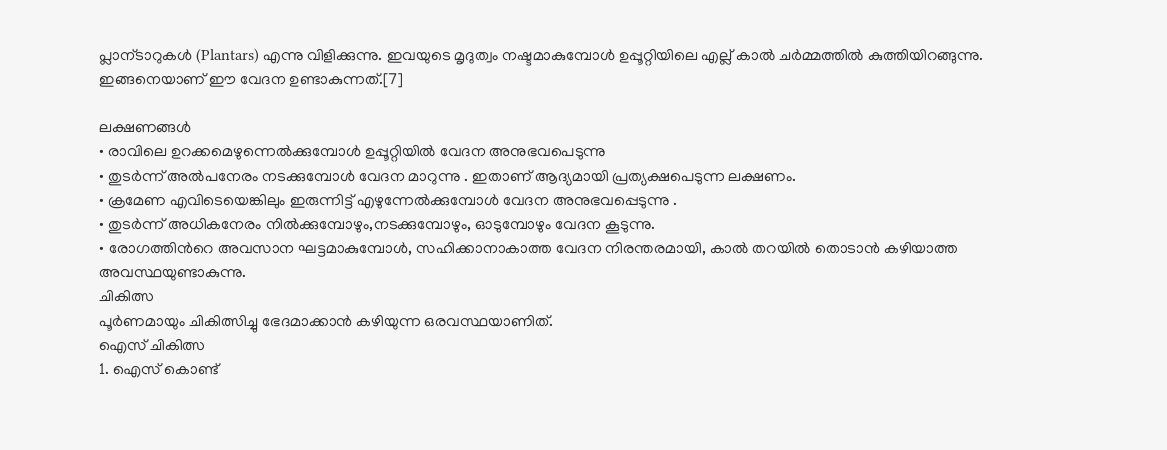പ്ലാന്ടാറുകൾ (Plantars) എന്നു വിളിക്കുന്നു. ഇവയുടെ മൃദുത്വം നഷ്ടമാകുമ്പോൾ ഉപ്പൂറ്റിയിലെ എല്ല് കാൽ ചർമ്മത്തിൽ കുത്തിയിറങ്ങുന്നു. ഇങ്ങനെയാണ് ഈ വേദന ഉണ്ടാകുന്നത്.[7]

ലക്ഷണങ്ങൾ
• രാവിലെ ഉറക്കമെഴുന്നെൽക്കുമ്പോൾ ഉപ്പൂറ്റിയിൽ വേദന അനുഭവപെടുന്നു
• തുടർന്ന് അൽപനേരം നടക്കുമ്പോൾ വേദന മാറുന്നു . ഇതാണ് ആദ്യമായി പ്രത്യക്ഷപെടുന്ന ലക്ഷണം.
• ക്രമേണ എവിടെയെങ്കിലും ഇരുന്നിട്ട് എഴുന്നേൽക്കുമ്പോൾ വേദന അനുഭവപ്പെടുന്നു .
• തുടർന്ന് അധികനേരം നിൽക്കുമ്പോഴും,നടക്കുമ്പോഴും, ഓടുമ്പോഴും വേദന കൂടുന്നു.
• രോഗത്തിൻറെ അവസാന ഘട്ടമാകുമ്പോൾ, സഹിക്കാനാകാത്ത വേദന നിരന്തരമായി, കാൽ തറയിൽ തൊടാൻ കഴിയാത്ത അവസ്ഥയുണ്ടാകുന്നു.
ചികിത്സ
പൂർണമായും ചികിത്സിച്ചു ഭേദമാക്കാൻ കഴിയുന്ന ഒരവസ്ഥയാണിത്.
ഐസ് ചികിത്സ
1. ഐസ് കൊണ്ട്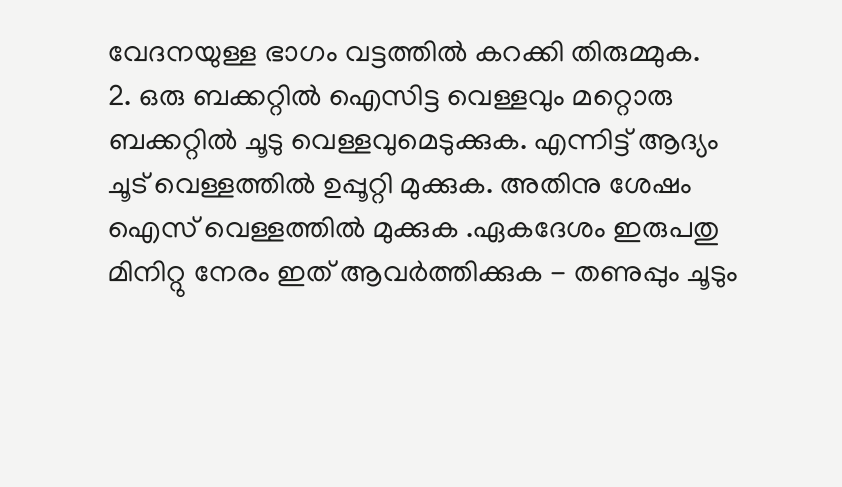വേദനയുള്ള ഭാഗം വട്ടത്തിൽ കറക്കി തിരുമ്മുക.
2. ഒരു ബക്കറ്റിൽ ഐസിട്ട വെള്ളവും മറ്റൊരു ബക്കറ്റിൽ ചൂടു വെള്ളവുമെടുക്കുക. എന്നിട്ട് ആദ്യം ചൂട് വെള്ളത്തിൽ ഉപ്പൂറ്റി മുക്കുക. അതിനു ശേഷം ഐസ് വെള്ളത്തിൽ മുക്കുക .ഏകദേശം ഇരുപതു മിനിറ്റു നേരം ഇത് ആവർത്തിക്കുക - തണുപ്പും ചൂടും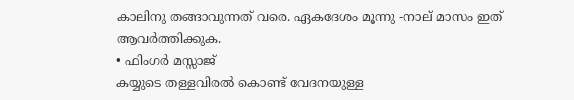കാലിനു തങ്ങാവുന്നത് വരെ. ഏകദേശം മൂന്നു -നാല് മാസം ഇത് ആവർത്തിക്കുക.
• ഫിംഗർ മസ്സാജ്
കയ്യുടെ തള്ളവിരൽ കൊണ്ട് വേദനയുള്ള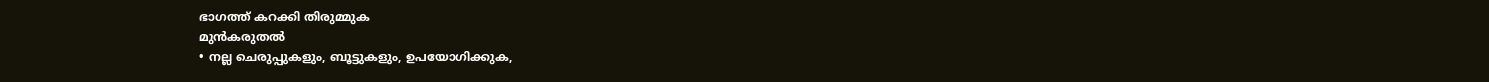ഭാഗത്ത്‌ കറക്കി തിരുമ്മുക
മുൻകരുതൽ
• നല്ല ചെരുപ്പുകളും, ബൂട്ടുകളും, ഉപയോഗിക്കുക,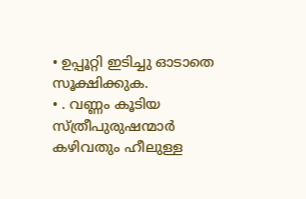• ഉപ്പൂറ്റി ഇടിച്ചു ഓടാതെ സൂക്ഷിക്കുക.
• . വണ്ണം കൂടിയ സ്ത്രീപുരുഷന്മാർ കഴിവതും ഹീലുള്ള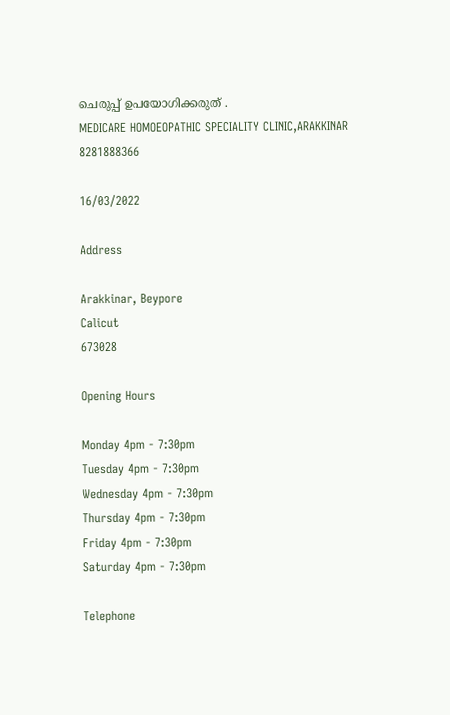ചെരുപ്പ് ഉപയോഗിക്കരുത് .
MEDICARE HOMOEOPATHIC SPECIALITY CLINIC,ARAKKINAR
8281888366

16/03/2022

Address

Arakkinar, Beypore
Calicut
673028

Opening Hours

Monday 4pm - 7:30pm
Tuesday 4pm - 7:30pm
Wednesday 4pm - 7:30pm
Thursday 4pm - 7:30pm
Friday 4pm - 7:30pm
Saturday 4pm - 7:30pm

Telephone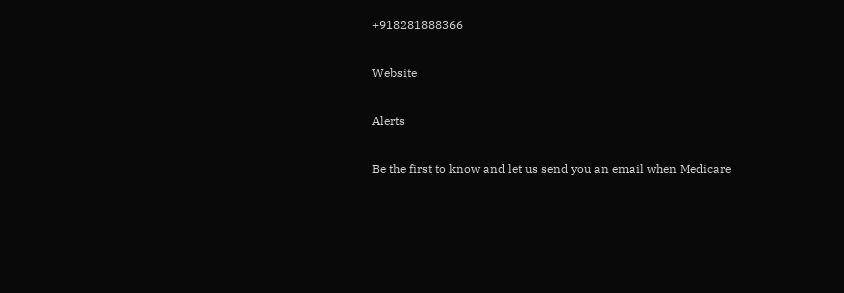+918281888366

Website

Alerts

Be the first to know and let us send you an email when Medicare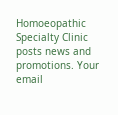Homoeopathic Specialty Clinic posts news and promotions. Your email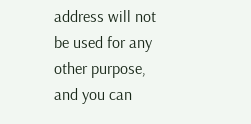address will not be used for any other purpose, and you can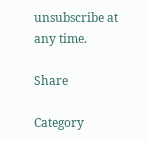unsubscribe at any time.

Share

Category